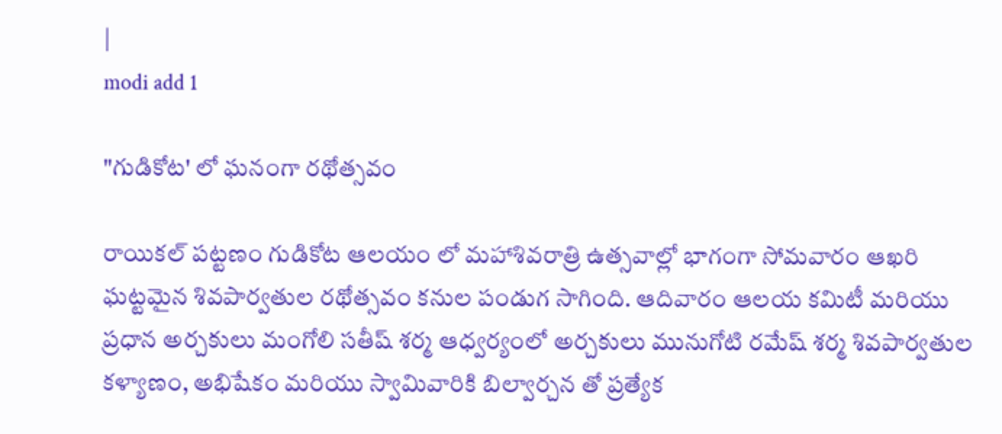|
modi add 1

"గుడికోట' లో ఘనంగా రథోత్సవం

రాయికల్ పట్టణం గుడికోట ఆలయం లో మహాశివరాత్రి ఉత్సవాల్లో భాగంగా సోమవారం ఆఖరి ఘట్టమైన శివపార్వతుల రథోత్సవం కనుల పండుగ సాగింది. ఆదివారం ఆలయ కమిటీ మరియు ప్రధాన అర్చకులు మంగోలి సతీష్ శర్మ ఆధ్వర్యంలో అర్చకులు మునుగోటి రమేష్ శర్మ శివపార్వతుల కళ్యాణం, అభిషేకం మరియు స్వామివారికి బిల్వార్చన తో ప్రత్యేక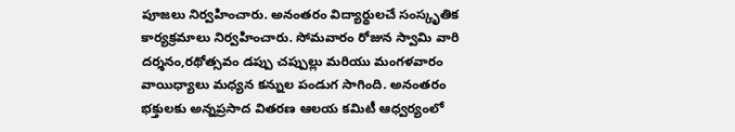పూజలు నిర్వహించారు. అనంతరం విద్యార్థులచే సంస్కృతిక కార్యక్రమాలు నిర్వహించారు. సోమవారం రోజున స్వామి వారి దర్శనం,రథోత్సవం డప్పు చప్పుల్లు మరియు మంగళవారం వాయిధ్యాలు మధ్యన కన్నుల పండుగ సాగింది. అనంతరం భక్తులకు అన్నప్రసాద వితరణ ఆలయ కమిటీ ఆధ్వర్యంలో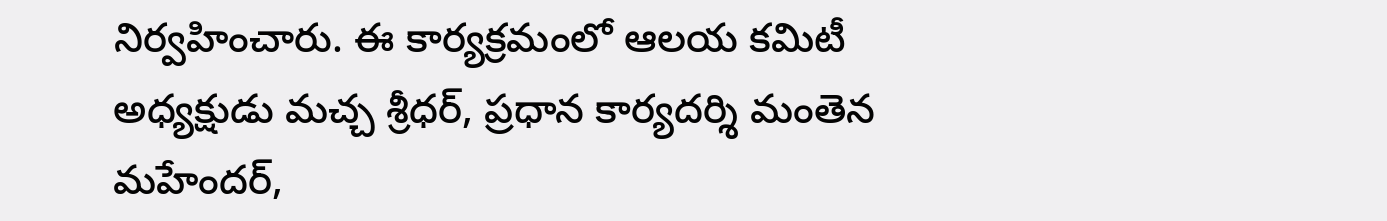నిర్వహించారు. ఈ కార్యక్రమంలో ఆలయ కమిటీ అధ్యక్షుడు మచ్చ శ్రీధర్, ప్రధాన కార్యదర్శి మంతెన మహేందర్,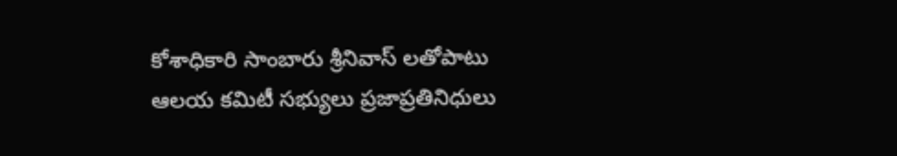కోశాధికారి సాంబారు శ్రీనివాస్ లతోపాటు ఆలయ కమిటీ సభ్యులు ప్రజాప్రతినిధులు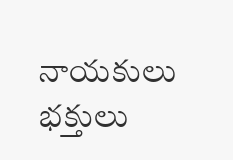నాయకులు భక్తులు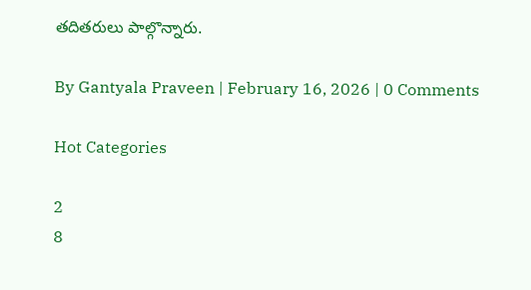తదితరులు పాల్గొన్నారు.

By Gantyala Praveen | February 16, 2026 | 0 Comments

Hot Categories

2
8